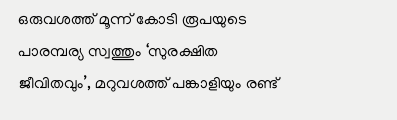ഒരുവശത്ത് മൂന്ന് കോടി രൂപയുടെ പാരമ്പര്യ സ്വത്തും ‘സുരക്ഷിത ജീവിതവും’, മറുവശത്ത് പങ്കാളിയും രണ്ട്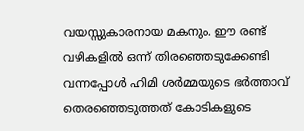വയസ്സുകാരനായ മകനും. ഈ രണ്ട് വഴികളില്‍ ഒന്ന് തിരഞ്ഞെടുക്കേണ്ടി വന്നപ്പോള്‍ ഹിമി ശർമ്മയുടെ ഭർത്താവ് തെരഞ്ഞെടുത്തത് കോടികളുടെ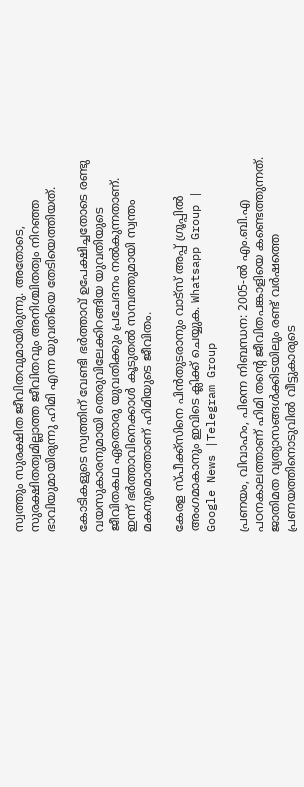സ്വത്തും സുരക്ഷിത ജീവിതവുമായിരുന്നു. അതോടെ, സുരക്ഷിതത്വമില്ലാത്ത ജീവിതവും അനിശ്ചിതത്വം നിറഞ്ഞ ഭാവിയുമായിരുന്നു ഹിമി എന്ന യുവതിയെ തേടിയെത്തിയത്.

കോടികളുടെ സ്വത്തിന് വേണ്ടി ഭർത്താവ് ഉപേക്ഷിച്ചതോടെ രണ്ടു വയസുകാരനുമായി തെരുവിലേക്കിറങ്ങിയ യുവതിയുടെ ജീവിതകഥ ഏതൊരു യുവതിക്കും പ്രചേദനം നല്‍കുന്നതാണ്. ഇന്ന് ഭർത്താവിനെക്കാള്‍ കൂടുതല്‍ സമ്പത്തുമായി സ്വന്തം മകനുമൊത്താണ് ഹിമിയുടെ ജീവിതം.

കേരള സ്പീക്ക്സിനെ പിൻതുടരാനും വാട്സ് അപ്പ് ഗ്രൂപ്പിൽ അംഗമാകാനും ഇവിടെ ക്ലിക്ക് ചെയ്യുക. Whatsapp Group | Google News |Telegram Group

പ്രണയം, വിവാഹം, പിന്നെ നിബന്ധന: 2005-ല്‍ എം.ബി.എ പഠനകാലത്താണ് ഹിമി തന്റെ ജീവിതപങ്കാളിയെ കണ്ടെത്തുന്നത്. ജാതിമത വ്യത്യാസങ്ങള്‍ക്കിടയിലും രണ്ട് വർഷത്തെ പ്രണയത്തിനൊടുവില്‍ വീട്ടുകാരുടെ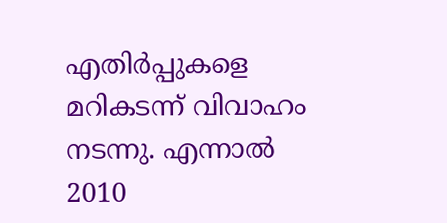എതിർപ്പുകളെ മറികടന്ന് വിവാഹം നടന്നു. എന്നാല്‍ 2010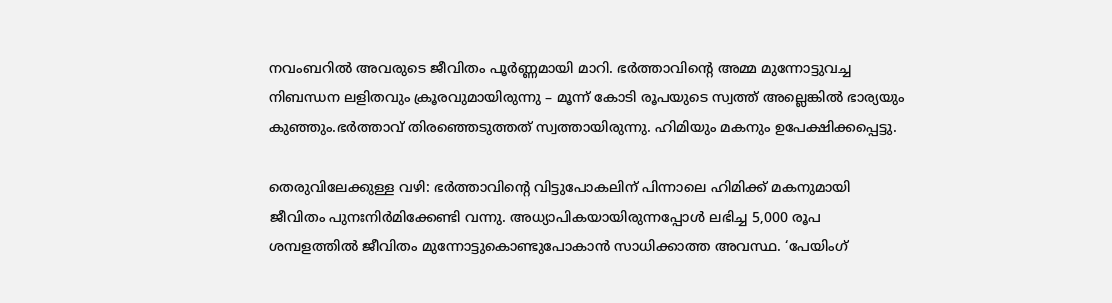നവംബറില്‍ അവരുടെ ജീവിതം പൂർണ്ണമായി മാറി. ഭർത്താവിന്റെ അമ്മ മുന്നോട്ടുവച്ച നിബന്ധന ലളിതവും ക്രൂരവുമായിരുന്നു – മൂന്ന് കോടി രൂപയുടെ സ്വത്ത് അല്ലെങ്കില്‍ ഭാര്യയും കുഞ്ഞും.ഭർത്താവ് തിരഞ്ഞെടുത്തത് സ്വത്തായിരുന്നു. ഹിമിയും മകനും ഉപേക്ഷിക്കപ്പെട്ടു.

തെരുവിലേക്കുള്ള വഴി: ഭർത്താവിന്റെ വിട്ടുപോകലിന് പിന്നാലെ ഹിമിക്ക് മകനുമായി ജീവിതം പുനഃനിർമിക്കേണ്ടി വന്നു. അധ്യാപികയായിരുന്നപ്പോള്‍ ലഭിച്ച 5,000 രൂപ ശമ്പളത്തില്‍ ജീവിതം മുന്നോട്ടുകൊണ്ടുപോകാൻ സാധിക്കാത്ത അവസ്ഥ. ‘പേയിംഗ്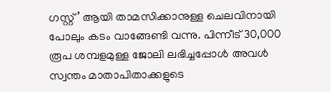ഗസ്റ്റ്’ ആയി താമസിക്കാനുള്ള ചെലവിനായി പോലും കടം വാങ്ങേണ്ടി വന്നു. പിന്നീട് 30,000 രൂപ ശമ്പളമുള്ള ജോലി ലഭിച്ചപ്പോള്‍ അവള്‍ സ്വന്തം മാതാപിതാക്കളുടെ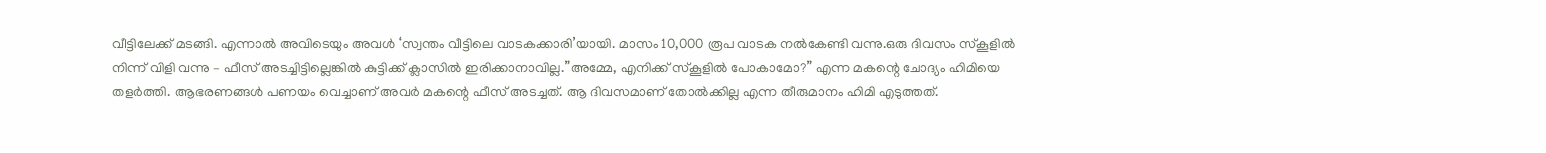വീട്ടിലേക്ക് മടങ്ങി. എന്നാല്‍ അവിടെയും അവള്‍ ‘സ്വന്തം വീട്ടിലെ വാടകക്കാരി’യായി. മാസം 10,000 രൂപ വാടക നല്‍കേണ്ടി വന്നു.ഒരു ദിവസം സ്‌കൂളില്‍ നിന്ന് വിളി വന്നു – ഫീസ് അടച്ചിട്ടില്ലെങ്കില്‍ കുട്ടിക്ക് ക്ലാസില്‍ ഇരിക്കാനാവില്ല.”അമ്മേ, എനിക്ക് സ്‌കൂളില്‍ പോകാമോ?” എന്ന മകന്റെ ചോദ്യം ഹിമിയെ തളർത്തി. ആഭരണങ്ങള്‍ പണയം വെച്ചാണ് അവർ മകന്റെ ഫീസ് അടച്ചത്. ആ ദിവസമാണ് തോല്‍ക്കില്ല എന്ന തീരുമാനം ഹിമി എടുത്തത്.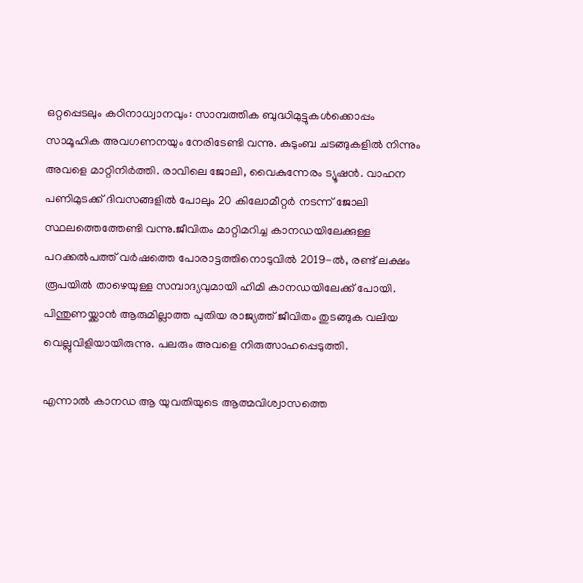ഒറ്റപ്പെടലും കഠിനാധ്വാനവും: സാമ്പത്തിക ബുദ്ധിമുട്ടുകള്‍ക്കൊപ്പം സാമൂഹിക അവഗണനയും നേരിടേണ്ടി വന്നു. കുടുംബ ചടങ്ങുകളില്‍ നിന്നും അവളെ മാറ്റിനിർത്തി. രാവിലെ ജോലി, വൈകുന്നേരം ട്യൂഷൻ. വാഹന പണിമുടക്ക് ദിവസങ്ങളില്‍ പോലും 20 കിലോമീറ്റർ നടന്ന് ജോലി സ്ഥലത്തെത്തേണ്ടി വന്നു.ജീവിതം മാറ്റിമറിച്ച കാനഡയിലേക്കുള്ള പറക്കല്‍പത്ത് വർഷത്തെ പോരാട്ടത്തിനൊടുവില്‍ 2019-ല്‍, രണ്ട് ലക്ഷം രൂപയില്‍ താഴെയുള്ള സമ്പാദ്യവുമായി ഹിമി കാനഡയിലേക്ക് പോയി. പിന്തുണയ്ക്കാൻ ആരുമില്ലാത്ത പുതിയ രാജ്യത്ത് ജീവിതം തുടങ്ങുക വലിയ വെല്ലുവിളിയായിരുന്നു. പലരും അവളെ നിരുത്സാഹപ്പെടുത്തി.

എന്നാല്‍ കാനഡ ആ യുവതിയുടെ ആത്മവിശ്വാസത്തെ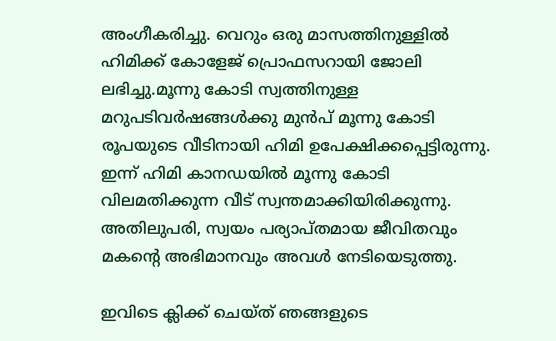അംഗീകരിച്ചു. വെറും ഒരു മാസത്തിനുള്ളില്‍ ഹിമിക്ക് കോളേജ് പ്രൊഫസറായി ജോലി ലഭിച്ചു.മൂന്നു കോടി സ്വത്തിനുള്ള മറുപടിവർഷങ്ങള്‍ക്കു മുൻപ് മൂന്നു കോടി രൂപയുടെ വീടിനായി ഹിമി ഉപേക്ഷിക്കപ്പെട്ടിരുന്നു. ഇന്ന് ഹിമി കാനഡയില്‍ മൂന്നു കോടി വിലമതിക്കുന്ന വീട് സ്വന്തമാക്കിയിരിക്കുന്നു. അതിലുപരി, സ്വയം പര്യാപ്തമായ ജീവിതവും മകന്റെ അഭിമാനവും അവള്‍ നേടിയെടുത്തു.

ഇവിടെ ക്ലിക്ക് ചെയ്ത് ഞങ്ങളുടെ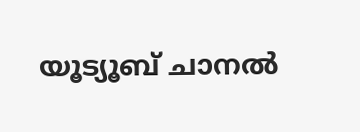യൂട്യൂബ് ചാനൽ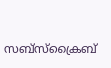സബ്സ്ക്രൈബ്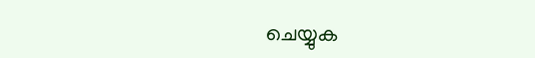ചെയ്യുക